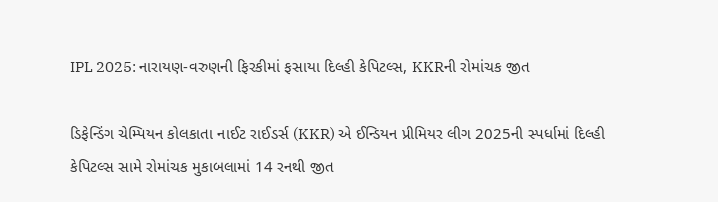IPL 2025: નારાયણ-વરુણની ફિરકીમાં ફસાયા દિલ્હી કેપિટલ્સ, KKRની રોમાંચક જીત

ડિફેન્ડિંગ ચેમ્પિયન કોલકાતા નાઈટ રાઈડર્સ (KKR) એ ઈન્ડિયન પ્રીમિયર લીગ 2025ની સ્પર્ધામાં દિલ્હી કેપિટલ્સ સામે રોમાંચક મુકાબલામાં 14 રનથી જીત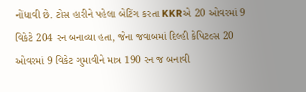નોંધાવી છે. ટોસ હારીને પહેલા બેટિંગ કરતા KKRએ 20 ઓવરમાં 9 વિકેટે 204 રન બનાવ્યા હતા, જેના જવાબમાં દિલ્હી કેપિટલ્સ 20 ઓવરમાં 9 વિકેટ ગુમાવીને માત્ર 190 રન જ બનાવી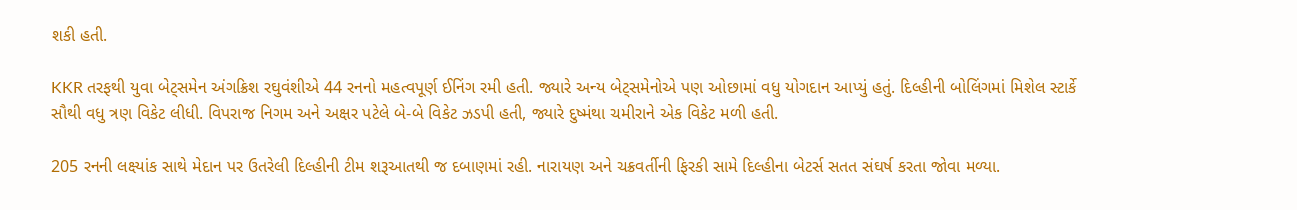શકી હતી.

KKR તરફથી યુવા બેટ્સમેન અંગક્રિશ રઘુવંશીએ 44 રનનો મહત્વપૂર્ણ ઈનિંગ રમી હતી. જ્યારે અન્ય બેટ્સમેનોએ પણ ઓછામાં વધુ યોગદાન આપ્યું હતું. દિલ્હીની બોલિંગમાં મિશેલ સ્ટાર્કે સૌથી વધુ ત્રણ વિકેટ લીધી. વિપરાજ નિગમ અને અક્ષર પટેલે બે-બે વિકેટ ઝડપી હતી, જ્યારે દુષ્મંથા ચમીરાને એક વિકેટ મળી હતી.

205 રનની લક્ષ્યાંક સાથે મેદાન પર ઉતરેલી દિલ્હીની ટીમ શરૂઆતથી જ દબાણમાં રહી. નારાયણ અને ચક્રવર્તીની ફિરકી સામે દિલ્હીના બેટર્સ સતત સંઘર્ષ કરતા જોવા મળ્યા.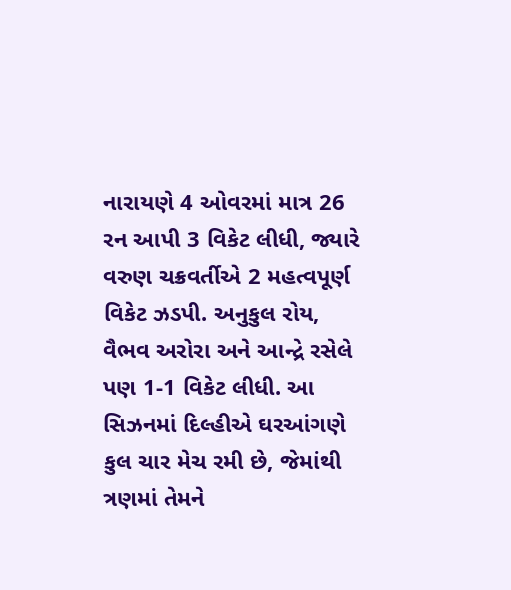નારાયણે 4 ઓવરમાં માત્ર 26 રન આપી 3 વિકેટ લીધી, જ્યારે વરુણ ચક્રવર્તીએ 2 મહત્વપૂર્ણ વિકેટ ઝડપી. અનુકુલ રોય, વૈભવ અરોરા અને આન્દ્રે રસેલે પણ 1-1 વિકેટ લીધી. આ સિઝનમાં દિલ્હીએ ઘરઆંગણે કુલ ચાર મેચ રમી છે, જેમાંથી ત્રણમાં તેમને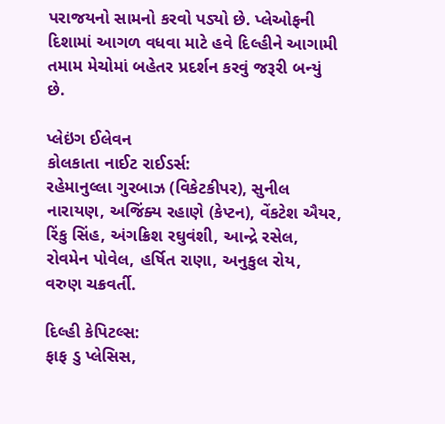પરાજયનો સામનો કરવો પડ્યો છે. પ્લેઓફની દિશામાં આગળ વધવા માટે હવે દિલ્હીને આગામી તમામ મેચોમાં બહેતર પ્રદર્શન કરવું જરૂરી બન્યું છે.

પ્લેઇંગ ઈલેવન
કોલકાતા નાઈટ રાઈડર્સ:
રહેમાનુલ્લા ગુરબાઝ (વિકેટકીપર), સુનીલ નારાયણ, અજિંક્ય રહાણે (કેપ્ટન), વેંકટેશ ઐયર, રિંકુ સિંહ, અંગક્રિશ રઘુવંશી, આન્દ્રે રસેલ, રોવમેન પોવેલ, હર્ષિત રાણા, અનુકુલ રોય, વરુણ ચક્રવર્તી.

દિલ્હી કેપિટલ્સ:
ફાફ ડુ પ્લેસિસ,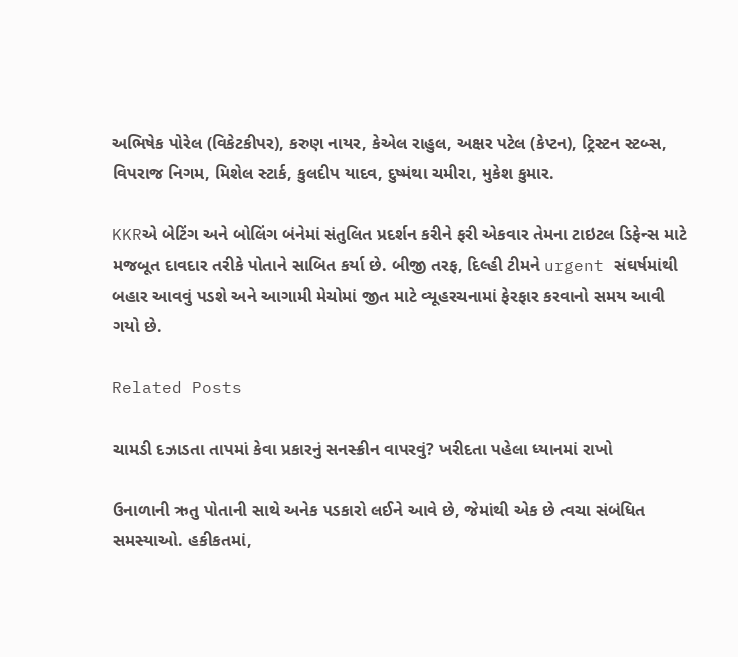અભિષેક પોરેલ (વિકેટકીપર), કરુણ નાયર, કેએલ રાહુલ, અક્ષર પટેલ (કેપ્ટન), ટ્રિસ્ટન સ્ટબ્સ, વિપરાજ નિગમ, મિશેલ સ્ટાર્ક, કુલદીપ યાદવ, દુષ્મંથા ચમીરા, મુકેશ કુમાર.

KKRએ બેટિંગ અને બોલિંગ બંનેમાં સંતુલિત પ્રદર્શન કરીને ફરી એકવાર તેમના ટાઇટલ ડિફેન્સ માટે મજબૂત દાવદાર તરીકે પોતાને સાબિત કર્યા છે. બીજી તરફ, દિલ્હી ટીમને urgent સંઘર્ષમાંથી બહાર આવવું પડશે અને આગામી મેચોમાં જીત માટે વ્યૂહરચનામાં ફેરફાર કરવાનો સમય આવી ગયો છે.

Related Posts

ચામડી દઝાડતા તાપમાં કેવા પ્રકારનું સનસ્ક્રીન વાપરવું? ખરીદતા પહેલા ધ્યાનમાં રાખો

ઉનાળાની ઋતુ પોતાની સાથે અનેક પડકારો લઈને આવે છે, જેમાંથી એક છે ત્વચા સંબંધિત સમસ્યાઓ. હકીકતમાં,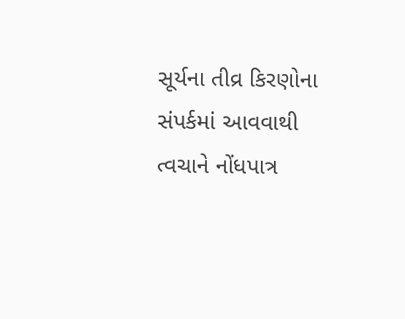સૂર્યના તીવ્ર કિરણોના સંપર્કમાં આવવાથી ત્વચાને નોંધપાત્ર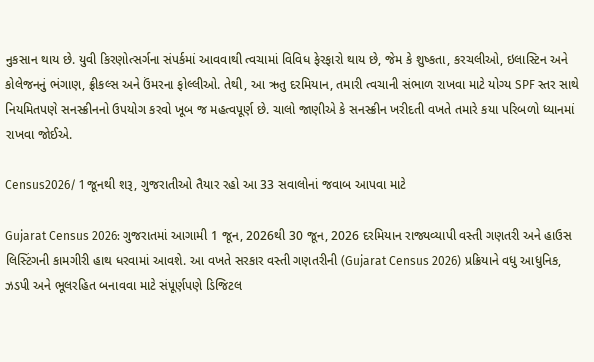નુકસાન થાય છે. યુવી કિરણોત્સર્ગના સંપર્કમાં આવવાથી ત્વચામાં વિવિધ ફેરફારો થાય છે, જેમ કે શુષ્કતા, કરચલીઓ, ઇલાસ્ટિન અને કોલેજનનું ભંગાણ, ફ્રીકલ્સ અને ઉંમરના ફોલ્લીઓ. તેથી, આ ઋતુ દરમિયાન, તમારી ત્વચાની સંભાળ રાખવા માટે યોગ્ય SPF સ્તર સાથે નિયમિતપણે સનસ્ક્રીનનો ઉપયોગ કરવો ખૂબ જ મહત્વપૂર્ણ છે. ચાલો જાણીએ કે સનસ્ક્રીન ખરીદતી વખતે તમારે કયા પરિબળો ધ્યાનમાં રાખવા જોઈએ.

Census2026/ 1 જૂનથી શરૂ, ગુજરાતીઓ તૈયાર રહો આ 33 સવાલોનાં જવાબ આપવા માટે

Gujarat Census 2026: ગુજરાતમાં આગામી 1 જૂન, 2026થી 30 જૂન, 2026 દરમિયાન રાજ્યવ્યાપી વસ્તી ગણતરી અને હાઉસ લિસ્ટિંગની કામગીરી હાથ ધરવામાં આવશે. આ વખતે સરકાર વસ્તી ગણતરીની (Gujarat Census 2026) પ્રક્રિયાને વધુ આધુનિક, ઝડપી અને ભૂલરહિત બનાવવા માટે સંપૂર્ણપણે ડિજિટલ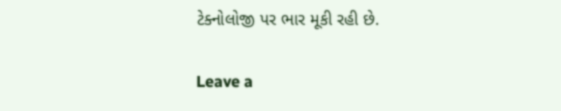ટેક્નોલોજી પર ભાર મૂકી રહી છે.

Leave a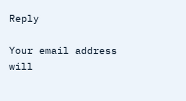Reply

Your email address will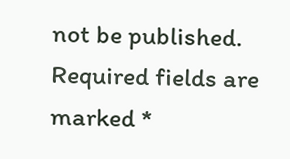not be published. Required fields are marked *